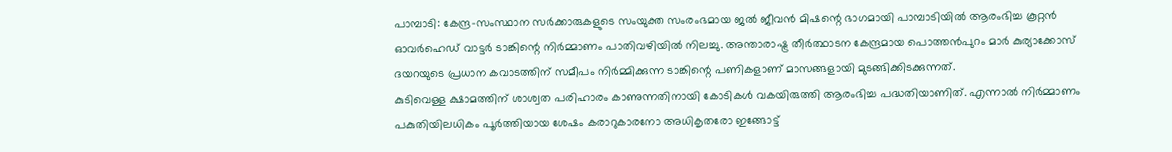പാമ്പാടി: കേന്ദ്ര-സംസ്ഥാന സർക്കാരുകളുടെ സംയുക്ത സംരംഭമായ ജൽ ജീവൻ മിഷന്റെ ഭാഗമായി പാമ്പാടിയിൽ ആരംഭിച്ച കൂറ്റൻ ഓവർഹെഡ് വാട്ടർ ടാങ്കിന്റെ നിർമ്മാണം പാതിവഴിയിൽ നിലച്ചു. അന്താരാഷ്ട്ര തീർത്ഥാടന കേന്ദ്രമായ പൊത്തൻപുറം മാർ കുര്യാക്കോസ് ദയറയുടെ പ്രധാന കവാടത്തിന് സമീപം നിർമ്മിക്കുന്ന ടാങ്കിന്റെ പണികളാണ് മാസങ്ങളായി മുടങ്ങിക്കിടക്കുന്നത്.
കുടിവെള്ള ക്ഷാമത്തിന് ശാശ്വത പരിഹാരം കാണുന്നതിനായി കോടികൾ വകയിരുത്തി ആരംഭിച്ച പദ്ധതിയാണിത്. എന്നാൽ നിർമ്മാണം പകുതിയിലധികം പൂർത്തിയായ ശേഷം കരാറുകാരനോ അധികൃതരോ ഇങ്ങോട്ട്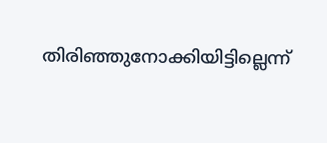തിരിഞ്ഞുനോക്കിയിട്ടില്ലെന്ന്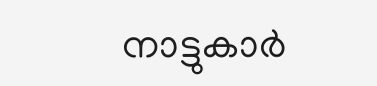നാട്ടുകാർ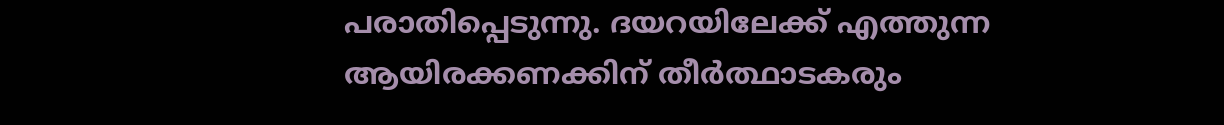പരാതിപ്പെടുന്നു. ദയറയിലേക്ക് എത്തുന്ന ആയിരക്കണക്കിന് തീർത്ഥാടകരും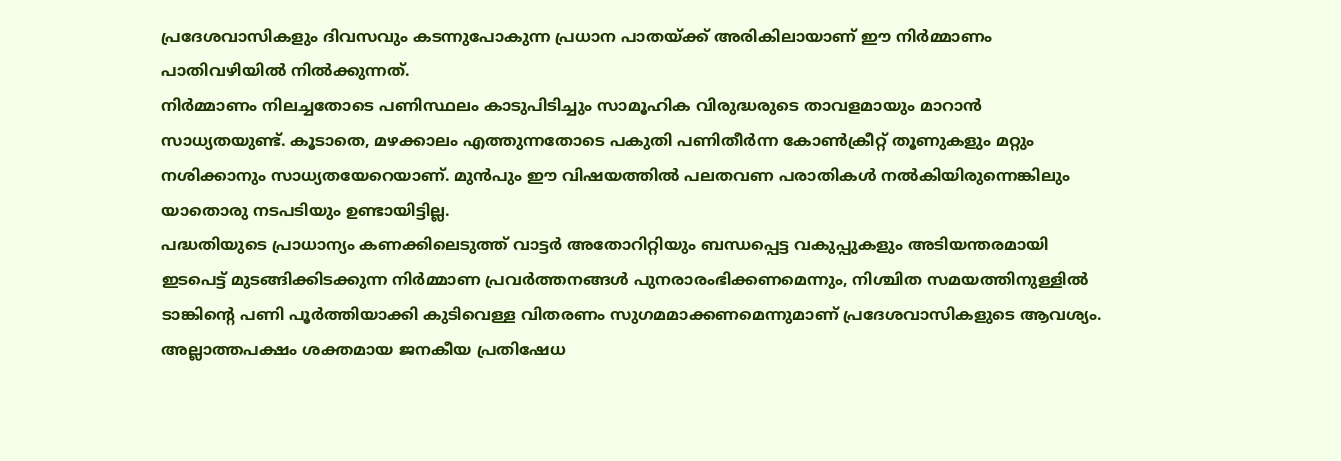പ്രദേശവാസികളും ദിവസവും കടന്നുപോകുന്ന പ്രധാന പാതയ്ക്ക് അരികിലായാണ് ഈ നിർമ്മാണം പാതിവഴിയിൽ നിൽക്കുന്നത്.
നിർമ്മാണം നിലച്ചതോടെ പണിസ്ഥലം കാടുപിടിച്ചും സാമൂഹിക വിരുദ്ധരുടെ താവളമായും മാറാൻ സാധ്യതയുണ്ട്. കൂടാതെ, മഴക്കാലം എത്തുന്നതോടെ പകുതി പണിതീർന്ന കോൺക്രീറ്റ് തൂണുകളും മറ്റും നശിക്കാനും സാധ്യതയേറെയാണ്. മുൻപും ഈ വിഷയത്തിൽ പലതവണ പരാതികൾ നൽകിയിരുന്നെങ്കിലും യാതൊരു നടപടിയും ഉണ്ടായിട്ടില്ല.
പദ്ധതിയുടെ പ്രാധാന്യം കണക്കിലെടുത്ത് വാട്ടർ അതോറിറ്റിയും ബന്ധപ്പെട്ട വകുപ്പുകളും അടിയന്തരമായി ഇടപെട്ട് മുടങ്ങിക്കിടക്കുന്ന നിർമ്മാണ പ്രവർത്തനങ്ങൾ പുനരാരംഭിക്കണമെന്നും, നിശ്ചിത സമയത്തിനുള്ളിൽ ടാങ്കിന്റെ പണി പൂർത്തിയാക്കി കുടിവെള്ള വിതരണം സുഗമമാക്കണമെന്നുമാണ് പ്രദേശവാസികളുടെ ആവശ്യം. അല്ലാത്തപക്ഷം ശക്തമായ ജനകീയ പ്രതിഷേധ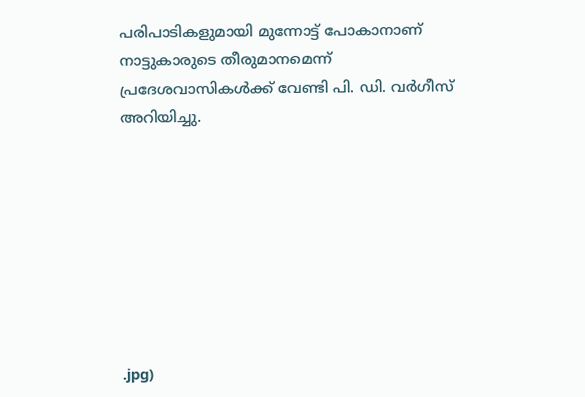പരിപാടികളുമായി മുന്നോട്ട് പോകാനാണ് നാട്ടുകാരുടെ തീരുമാനമെന്ന് പ്രദേശവാസികൾക്ക് വേണ്ടി പി. ഡി. വർഗീസ് അറിയിച്ചു.








.jpg)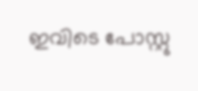ഇവിടെ പോസ്റ്റു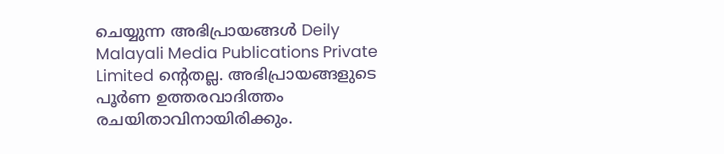ചെയ്യുന്ന അഭിപ്രായങ്ങൾ Deily Malayali Media Publications Private Limited ന്റെതല്ല. അഭിപ്രായങ്ങളുടെ പൂർണ ഉത്തരവാദിത്തം രചയിതാവിനായിരിക്കും.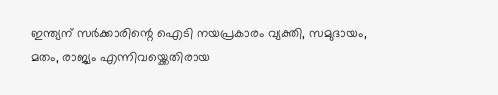ഇന്ത്യന് സർക്കാരിന്റെ ഐടി നയപ്രകാരം വ്യക്തി, സമുദായം, മതം, രാജ്യം എന്നിവയ്ക്കെതിരായ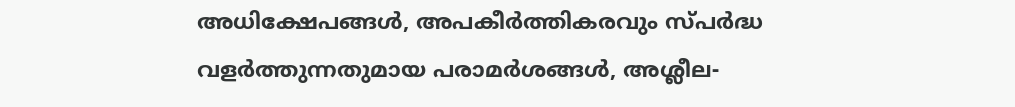അധിക്ഷേപങ്ങൾ, അപകീർത്തികരവും സ്പർദ്ധ വളർത്തുന്നതുമായ പരാമർശങ്ങൾ, അശ്ലീല-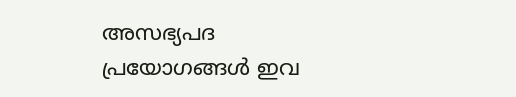അസഭ്യപദ പ്രയോഗങ്ങൾ ഇവ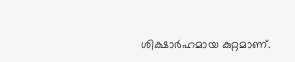ശിക്ഷാർഹമായ കുറ്റമാണ്.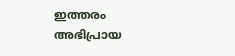ഇത്തരം അഭിപ്രായ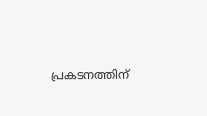പ്രകടനത്തിന്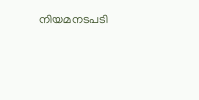നിയമനടപടി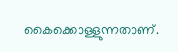കൈക്കൊള്ളുന്നതാണ്.